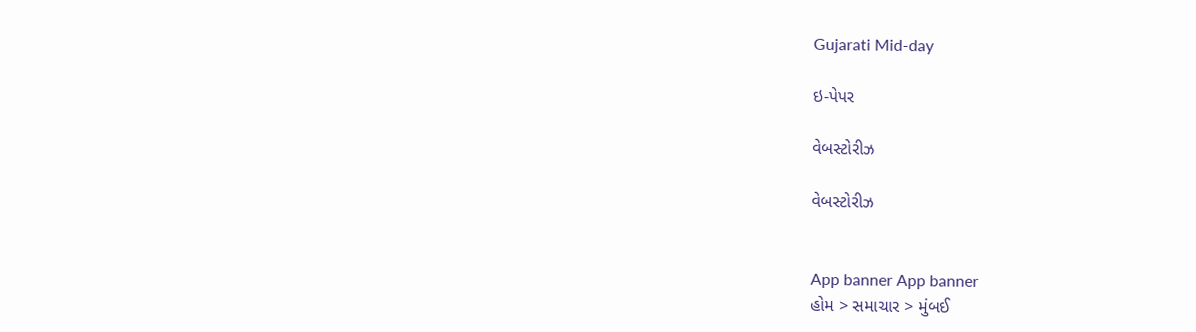Gujarati Mid-day

ઇ-પેપર

વેબસ્ટોરીઝ

વેબસ્ટોરીઝ


App banner App banner
હોમ > સમાચાર > મુંબઈ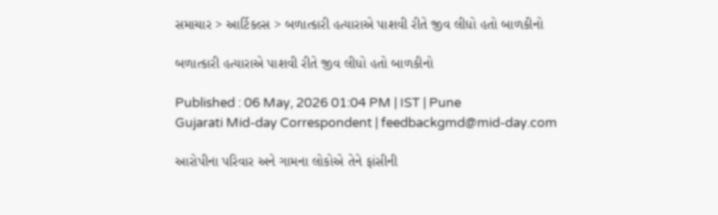સમાચાર > આર્ટિકલ્સ > બળાત્કારી હત્યારાએ પાશવી રીતે જીવ લીધો હતો બાળકીનો

બળાત્કારી હત્યારાએ પાશવી રીતે જીવ લીધો હતો બાળકીનો

Published : 06 May, 2026 01:04 PM | IST | Pune
Gujarati Mid-day Correspondent | feedbackgmd@mid-day.com

આરોપીના પરિવાર અને ગામના લોકોએ તેને ફાંસીની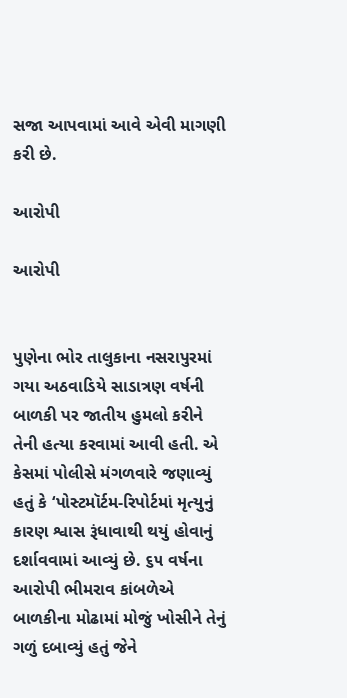સજા આપવામાં આવે એવી માગણી કરી છે.

આરોપી

આરોપી


પુણેના ભોર તાલુકાના નસરાપુરમાં ગયા અઠવાડિયે સાડાત્રણ વર્ષની બાળકી પર જાતીય હુમલો કરીને તેની હત્યા કરવામાં આવી હતી. એ કેસમાં પોલીસે મંગળવારે જણાવ્યું હતું કે ‘પોસ્ટમૉર્ટમ-રિપોર્ટમાં મૃત્યુનું કારણ શ્વાસ રૂંધાવાથી થયું હોવાનું દર્શાવવામાં આવ્યું છે. ૬૫ વર્ષના આરોપી ભીમરાવ કાંબળેએ બાળકીના મોઢામાં મોજું ખોસીને તેનું ગળું દબાવ્યું હતું જેને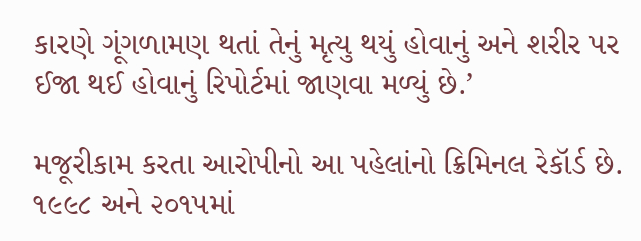કારણે ગૂંગળામણ થતાં તેનું મૃત્યુ થયું હોવાનું અને શરીર પર ઈજા થઈ હોવાનું રિપોર્ટમાં જાણવા મળ્યું છે.’

મજૂરીકામ કરતા આરોપીનો આ પહેલાંનો ક્રિમિનલ રેકૉર્ડ છે. ૧૯૯૮ અને ૨૦૧૫માં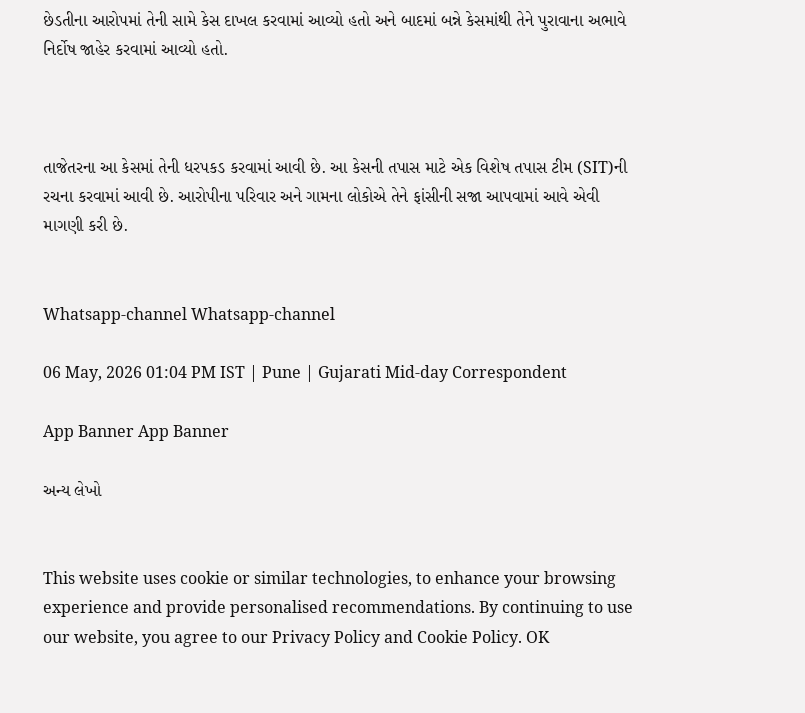છેડતીના આરોપમાં તેની સામે કેસ દાખલ કરવામાં આવ્યો હતો અને બાદમાં બન્ને કેસમાંથી તેને પુરાવાના અભાવે નિર્દોષ જાહેર કરવામાં આવ્યો હતો.



તાજેતરના આ કેસમાં તેની ધરપકડ કરવામાં આવી છે. આ કેસની તપાસ માટે એક વિશેષ તપાસ ટીમ (SIT)ની રચના કરવામાં આવી છે. આરોપીના પરિવાર અને ગામના લોકોએ તેને ફાંસીની સજા આપવામાં આવે એવી માગણી કરી છે.


Whatsapp-channel Whatsapp-channel

06 May, 2026 01:04 PM IST | Pune | Gujarati Mid-day Correspondent

App Banner App Banner

અન્ય લેખો


This website uses cookie or similar technologies, to enhance your browsing experience and provide personalised recommendations. By continuing to use our website, you agree to our Privacy Policy and Cookie Policy. OK